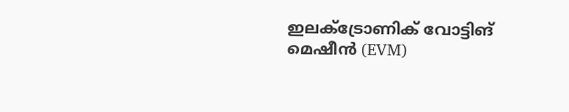ഇലക്ട്രോണിക് വോട്ടിങ് മെഷീൻ (EVM)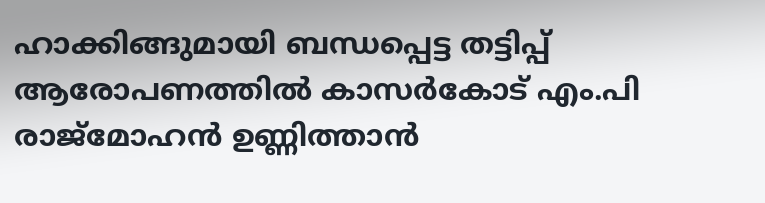ഹാക്കിങ്ങുമായി ബന്ധപ്പെട്ട തട്ടിപ്പ് ആരോപണത്തിൽ കാസർകോട് എം.പി രാജ്മോഹൻ ഉണ്ണിത്താൻ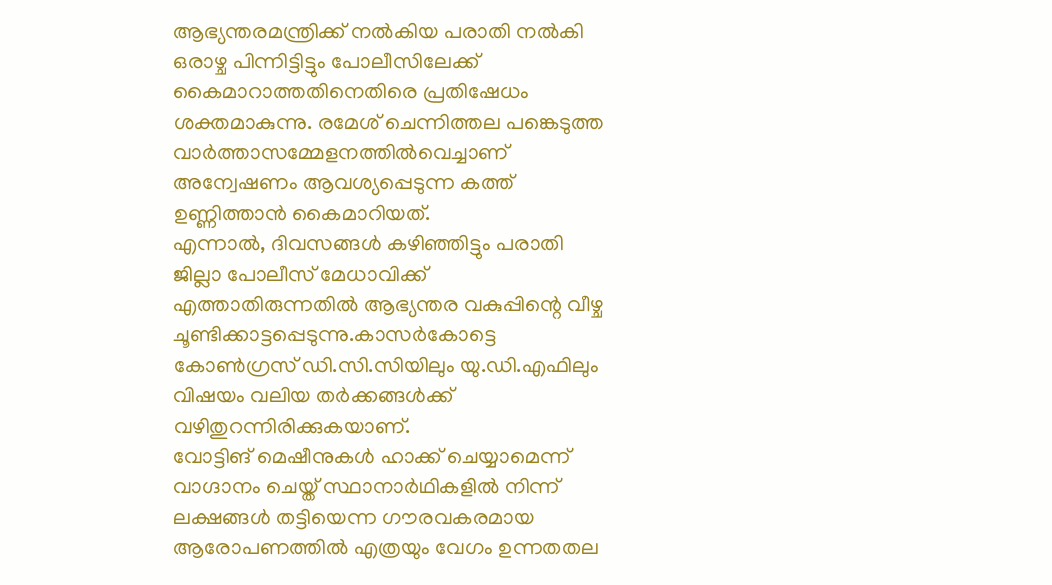ആഭ്യന്തരമന്ത്രിക്ക് നൽകിയ പരാതി നൽകി ഒരാഴ്ച പിന്നിട്ടിട്ടും പോലീസിലേക്ക് കൈമാറാത്തതിനെതിരെ പ്രതിഷേധം ശക്തമാകുന്നു. രമേശ് ചെന്നിത്തല പങ്കെടുത്ത വാർത്താസമ്മേളനത്തിൽവെച്ചാണ് അന്വേഷണം ആവശ്യപ്പെടുന്ന കത്ത് ഉണ്ണിത്താൻ കൈമാറിയത്.
എന്നാൽ, ദിവസങ്ങൾ കഴിഞ്ഞിട്ടും പരാതി ജില്ലാ പോലീസ് മേധാവിക്ക് എത്താതിരുന്നതിൽ ആഭ്യന്തര വകുപ്പിന്റെ വീഴ്ച ചൂണ്ടിക്കാട്ടപ്പെടുന്നു.കാസർകോട്ടെ കോൺഗ്രസ് ഡി.സി.സിയിലും യു.ഡി.എഫിലും വിഷയം വലിയ തർക്കങ്ങൾക്ക് വഴിതുറന്നിരിക്കുകയാണ്.
വോട്ടിങ് മെഷീനുകൾ ഹാക്ക് ചെയ്യാമെന്ന് വാഗ്ദാനം ചെയ്ത് സ്ഥാനാർഥികളിൽ നിന്ന് ലക്ഷങ്ങൾ തട്ടിയെന്ന ഗൗരവകരമായ ആരോപണത്തിൽ എത്രയും വേഗം ഉന്നതതല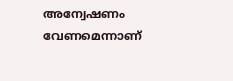അന്വേഷണം വേണമെന്നാണ്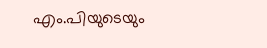എം.പിയുടെയും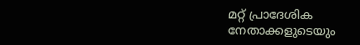മറ്റ് പ്രാദേശിക നേതാക്കളുടെയും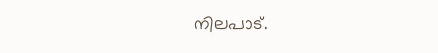നിലപാട്.